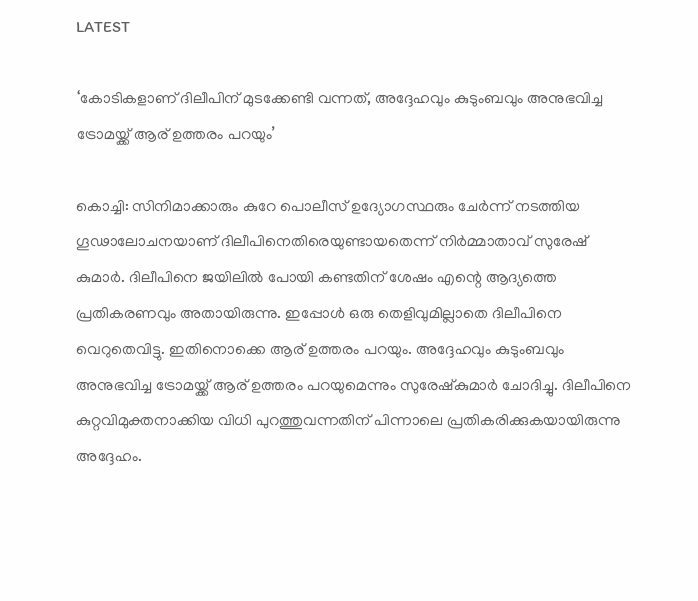LATEST

‘കോടികളാണ് ദിലീപിന് മുടക്കേണ്ടി വന്നത്, അദ്ദേഹവും കുടുംബവും അനുഭവിച്ച ട്രോമയ്ക്ക് ആര് ഉത്തരം പറയും’

കൊച്ചി: സിനിമാക്കാരും കുറേ പൊലീസ് ഉദ്യോഗസ്ഥരും ചേർന്ന് നടത്തിയ ഗൂഢാലോചനയാണ് ദിലീപിനെതിരെയുണ്ടായതെന്ന് നിർമ്മാതാവ് സുരേഷ് കുമാർ. ദിലീപിനെ ജയിലിൽ പോയി കണ്ടതിന് ശേഷം എന്റെ ആദ്യത്തെ പ്രതികരണവും അതായിരുന്നു. ഇപ്പോൾ ഒരു തെളിവുമില്ലാതെ ദിലീപിനെ വെറുതെവിട്ടു. ഇതിനൊക്കെ ആര് ഉത്തരം പറയും. അദ്ദേഹവും കുടുംബവും അനുഭവിച്ച ട്രോമയ്ക്ക് ആര് ഉത്തരം പറയുമെന്നും സുരേഷ്‌കുമാർ ചോദിച്ചു. ദിലീപിനെ കുറ്റവിമുക്തനാക്കിയ വിധി പുറത്തുവന്നതിന് പിന്നാലെ പ്രതികരിക്കുകയായിരുന്നു അദ്ദേഹം.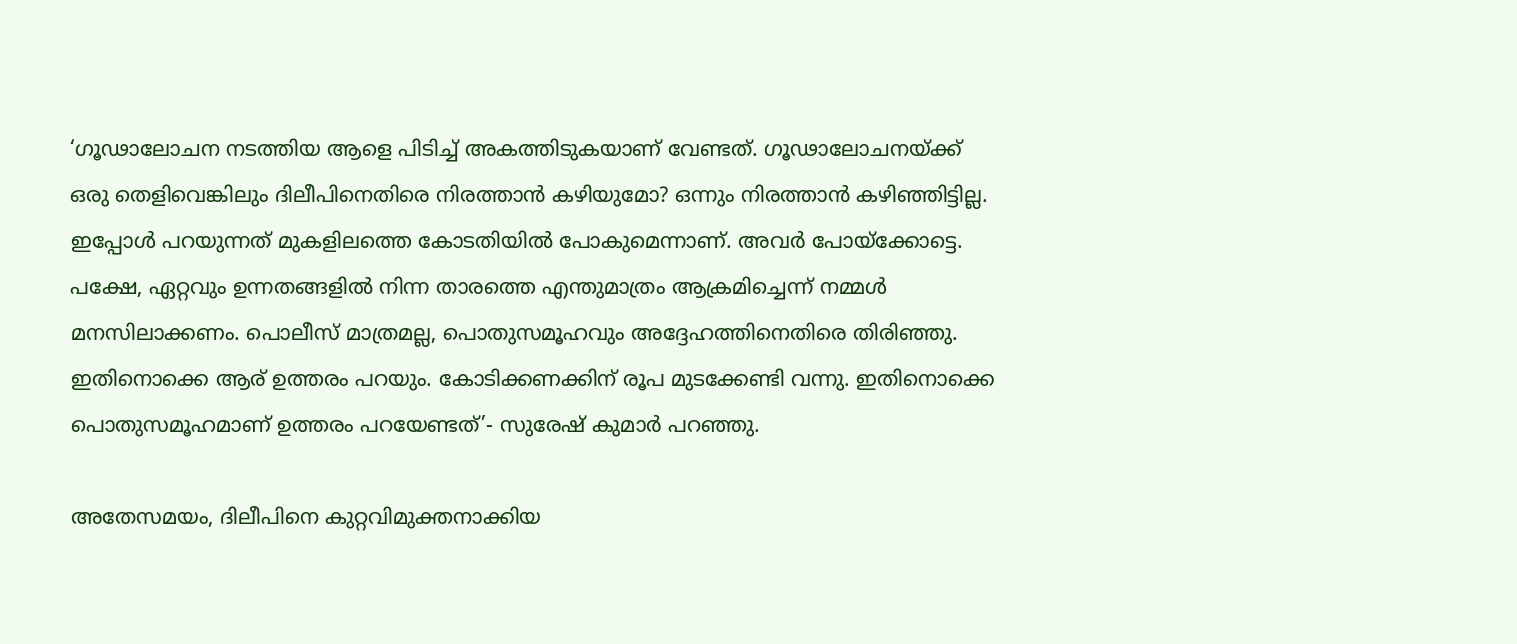‘ഗൂഢാലോചന നടത്തിയ ആളെ പിടിച്ച് അകത്തിടുകയാണ് വേണ്ടത്. ഗൂഢാലോചനയ്ക്ക് ഒരു തെളിവെങ്കിലും ദിലീപിനെതിരെ നിരത്താൻ കഴിയുമോ? ഒന്നും നിരത്താൻ കഴിഞ്ഞിട്ടില്ല. ഇപ്പോൾ പറയുന്നത് മുകളിലത്തെ കോടതിയിൽ പോകുമെന്നാണ്. അവർ പോയ്‌ക്കോട്ടെ. പക്ഷേ, ഏറ്റവും ഉന്നതങ്ങളിൽ നിന്ന താരത്തെ എന്തുമാത്രം ആക്രമിച്ചെന്ന് നമ്മൾ മനസിലാക്കണം. പൊലീസ് മാത്രമല്ല, പൊതുസമൂഹവും അദ്ദേഹത്തിനെതിരെ തിരിഞ്ഞു. ഇതിനൊക്കെ ആര് ഉത്തരം പറയും. കോടിക്കണക്കിന് രൂപ മുടക്കേണ്ടി വന്നു. ഇതിനൊക്കെ പൊതുസമൂഹമാണ് ഉത്തരം പറയേണ്ടത്’- സുരേഷ് കുമാർ പറഞ്ഞു.

അതേസമയം, ദിലീപിനെ കുറ്റവിമുക്തനാക്കിയ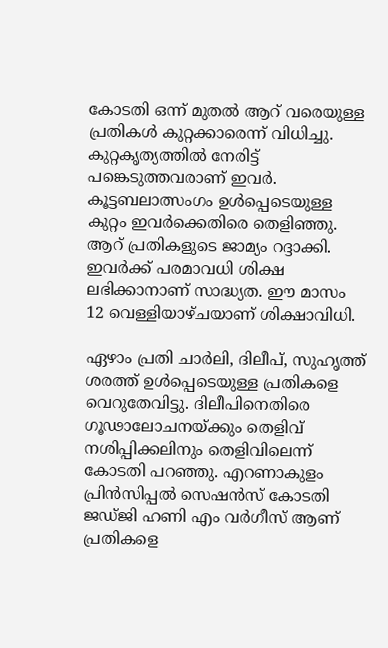കോടതി ഒന്ന് മുതൽ ആറ് വരെയുള്ള പ്രതികൾ കുറ്റക്കാരെന്ന് വിധിച്ചു. കുറ്റകൃത്യത്തിൽ നേരിട്ട് പങ്കെടുത്തവരാണ് ഇവർ. കൂട്ടബലാത്സംഗം ഉൾപ്പെടെയുള്ള കുറ്റം ഇവർക്കെതിരെ തെളിഞ്ഞു. ആറ് പ്രതികളുടെ ജാമ്യം റദ്ദാക്കി. ഇവർക്ക് പരമാവധി ശിക്ഷ ലഭിക്കാനാണ് സാദ്ധ്യത. ഈ മാസം 12 വെള്ളിയാഴ്ചയാണ് ശിക്ഷാവിധി.

ഏഴാം പ്രതി ചാർലി, ദിലീപ്, സുഹൃത്ത് ശരത്ത് ഉൾപ്പെടെയുള്ള പ്രതികളെ വെറുതേവിട്ടു. ദിലീപിനെതിരെ ഗൂഢാലോചനയ്ക്കും തെളിവ് നശിപ്പിക്കലിനും തെളിവിലെന്ന് കോടതി പറഞ്ഞു. എറണാകുളം പ്രിൻസിപ്പൽ സെഷൻസ് കോടതി ജഡ്ജി ഹണി എം വർഗീസ് ആണ് പ്രതികളെ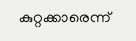കുറ്റക്കാരെന്ന്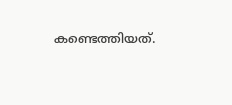കണ്ടെത്തിയത്.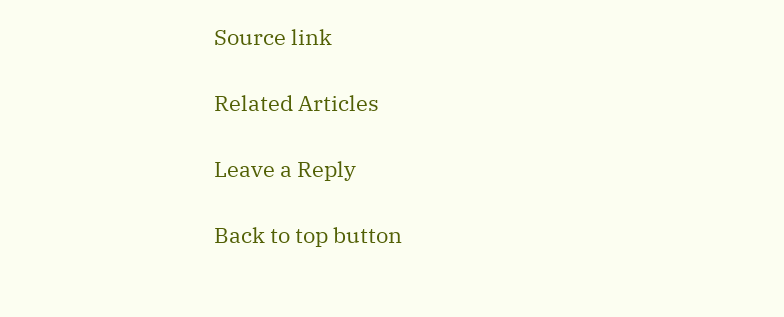Source link

Related Articles

Leave a Reply

Back to top button